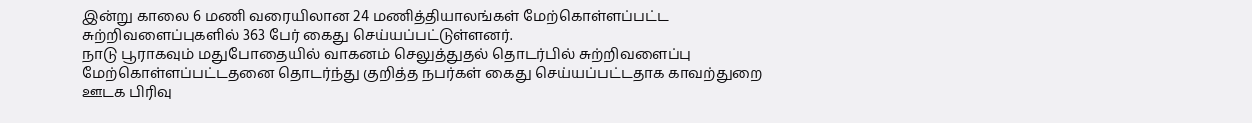இன்று காலை 6 மணி வரையிலான 24 மணித்தியாலங்கள் மேற்கொள்ளப்பட்ட சுற்றிவளைப்புகளில் 363 பேர் கைது செய்யப்பட்டுள்ளனர்.
நாடு பூராகவும் மதுபோதையில் வாகனம் செலுத்துதல் தொடர்பில் சுற்றிவளைப்பு மேற்கொள்ளப்பட்டதனை தொடர்ந்து குறித்த நபர்கள் கைது செய்யப்பட்டதாக காவற்துறை ஊடக பிரிவு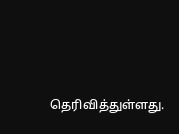தெரிவித்துள்ளது.